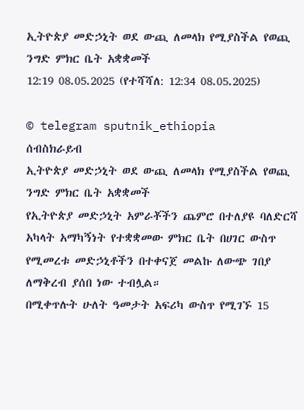ኢትዮጵያ መድኃኒት ወደ ውጪ ለመላክ የሚያስችል የወጪ ንግድ ምክር ቤት አቋቋመች
12:19 08.05.2025 (የተሻሻለ: 12:34 08.05.2025)

© telegram sputnik_ethiopia
ሰብስክራይብ
ኢትዮጵያ መድኃኒት ወደ ውጪ ለመላክ የሚያስችል የወጪ ንግድ ምክር ቤት አቋቋመች
የኢትዮጵያ መድኃኒት አምራቾችን ጨምሮ በተለያዩ ባለድርሻ አካላት አማካኝነት የተቋቋመው ምክር ቤት በሀገር ውስጥ የሚመረቱ መድኃኒቶችን በተቀናጀ መልኩ ለውጭ ገበያ ለማቅረብ ያሰበ ነው ተብሏል።
በሚቀጥሉት ሁለት ዓመታት አፍሪካ ውስጥ የሚገኙ 15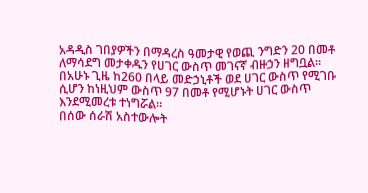አዳዲስ ገበያዎችን በማዳረስ ዓመታዊ የወጪ ንግድን 20 በመቶ ለማሳደግ መታቀዱን የሀገር ውስጥ መገናኛ ብዙኃን ዘግቧል።
በአሁኑ ጊዜ ከ260 በላይ መድኃኒቶች ወደ ሀገር ውስጥ የሚገቡ ሲሆን ከነዚህም ውስጥ 97 በመቶ የሚሆኑት ሀገር ውስጥ እንደሚመረቱ ተነግሯል።
በሰው ሰራሽ አስተውሎት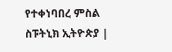የተቀነባበረ ምስል
ስፑትኒክ ኢትዮጵያ |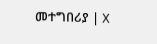መተግበሪያ | X